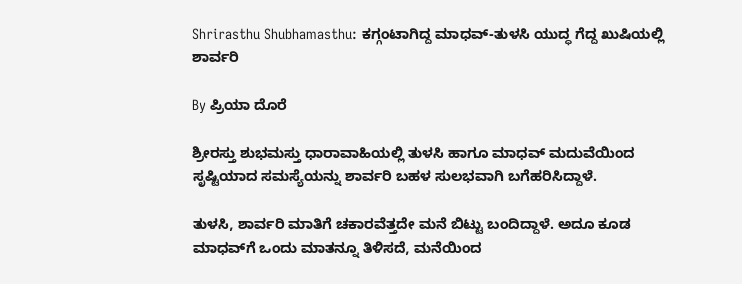Shrirasthu Shubhamasthu: ಕಗ್ಗಂಟಾಗಿದ್ದ ಮಾಧವ್-ತುಳಸಿ ಯುದ್ಧ ಗೆದ್ದ ಖುಷಿಯಲ್ಲಿ ಶಾರ್ವರಿ

By ಪ್ರಿಯಾ ದೊರೆ

ಶ್ರೀರಸ್ತು ಶುಭಮಸ್ತು ಧಾರಾವಾಹಿಯಲ್ಲಿ ತುಳಸಿ ಹಾಗೂ ಮಾಧವ್ ಮದುವೆಯಿಂದ ಸೃಷ್ಟಿಯಾದ ಸಮಸ್ಯೆಯನ್ನು ಶಾರ್ವರಿ ಬಹಳ ಸುಲಭವಾಗಿ ಬಗೆಹರಿಸಿದ್ದಾಳೆ.

ತುಳಸಿ, ಶಾರ್ವರಿ ಮಾತಿಗೆ ಚಕಾರವೆತ್ತದೇ ಮನೆ ಬಿಟ್ಟು ಬಂದಿದ್ದಾಳೆ. ಅದೂ ಕೂಡ ಮಾಧವ್‌ಗೆ ಒಂದು ಮಾತನ್ನೂ ತಿಳಿಸದೆ, ಮನೆಯಿಂದ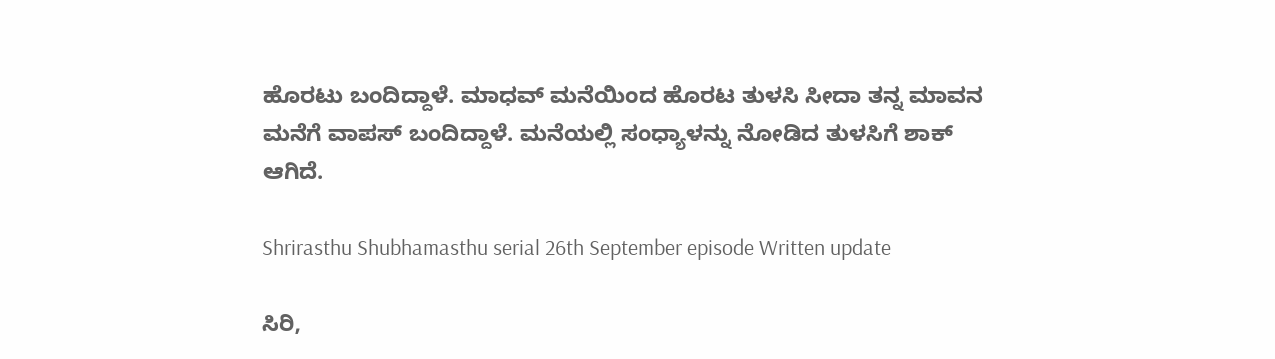ಹೊರಟು ಬಂದಿದ್ದಾಳೆ. ಮಾಧವ್ ಮನೆಯಿಂದ ಹೊರಟ ತುಳಸಿ ಸೀದಾ ತನ್ನ ಮಾವನ ಮನೆಗೆ ವಾಪಸ್ ಬಂದಿದ್ದಾಳೆ. ಮನೆಯಲ್ಲಿ ಸಂಧ್ಯಾಳನ್ನು ನೋಡಿದ ತುಳಸಿಗೆ ಶಾಕ್ ಆಗಿದೆ.

Shrirasthu Shubhamasthu serial 26th September episode Written update

ಸಿರಿ,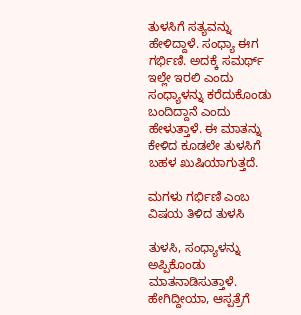ತುಳಸಿಗೆ ಸತ್ಯವನ್ನು ಹೇಳಿದ್ದಾಳೆ. ಸಂಧ್ಯಾ ಈಗ ಗರ್ಭಿಣಿ. ಅದಕ್ಕೆ ಸಮರ್ಥ್ ಇಲ್ಲೇ ಇರಲಿ ಎಂದು ಸಂಧ್ಯಾಳನ್ನು ಕರೆದುಕೊಂಡು ಬಂದಿದ್ದಾನೆ ಎಂದು ಹೇಳುತ್ತಾಳೆ. ಈ ಮಾತನ್ನು ಕೇಳಿದ ಕೂಡಲೇ ತುಳಸಿಗೆ ಬಹಳ ಖುಷಿಯಾಗುತ್ತದೆ.

ಮಗಳು ಗರ್ಭಿಣಿ ಎಂಬ ವಿಷಯ ತಿಳಿದ ತುಳಸಿ

ತುಳಸಿ, ಸಂಧ್ಯಾಳನ್ನು ಅಪ್ಪಿಕೊಂಡು ಮಾತನಾಡಿಸುತ್ತಾಳೆ. ಹೇಗಿದ್ದೀಯಾ, ಆಸ್ಪತ್ರೆಗೆ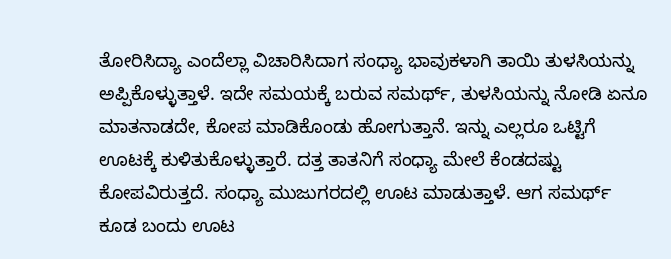ತೋರಿಸಿದ್ಯಾ ಎಂದೆಲ್ಲಾ ವಿಚಾರಿಸಿದಾಗ ಸಂಧ್ಯಾ ಭಾವುಕಳಾಗಿ ತಾಯಿ ತುಳಸಿಯನ್ನು ಅಪ್ಪಿಕೊಳ್ಳುತ್ತಾಳೆ. ಇದೇ ಸಮಯಕ್ಕೆ ಬರುವ ಸಮರ್ಥ್, ತುಳಸಿಯನ್ನು ನೋಡಿ ಏನೂ ಮಾತನಾಡದೇ, ಕೋಪ ಮಾಡಿಕೊಂಡು ಹೋಗುತ್ತಾನೆ. ಇನ್ನು ಎಲ್ಲರೂ ಒಟ್ಟಿಗೆ ಊಟಕ್ಕೆ ಕುಳಿತುಕೊಳ್ಳುತ್ತಾರೆ. ದತ್ತ ತಾತನಿಗೆ ಸಂಧ್ಯಾ ಮೇಲೆ ಕೆಂಡದಷ್ಟು ಕೋಪವಿರುತ್ತದೆ. ಸಂಧ್ಯಾ ಮುಜುಗರದಲ್ಲಿ ಊಟ ಮಾಡುತ್ತಾಳೆ. ಆಗ ಸಮರ್ಥ್ ಕೂಡ ಬಂದು ಊಟ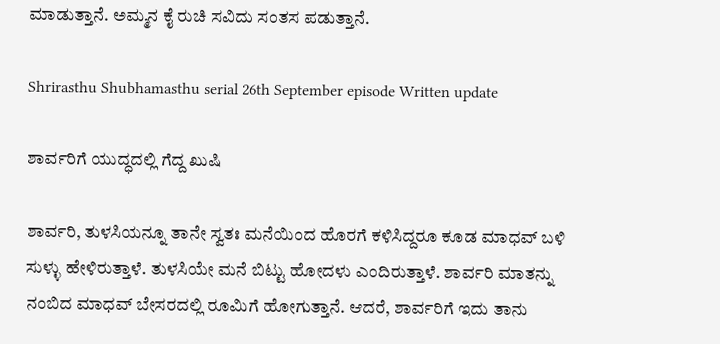ಮಾಡುತ್ತಾನೆ. ಅಮ್ಮನ ಕೈ ರುಚಿ ಸವಿದು ಸಂತಸ ಪಡುತ್ತಾನೆ.

Shrirasthu Shubhamasthu serial 26th September episode Written update

ಶಾರ್ವರಿಗೆ ಯುದ್ಧದಲ್ಲಿ ಗೆದ್ದ ಖುಷಿ

ಶಾರ್ವರಿ, ತುಳಸಿಯನ್ನೂ ತಾನೇ ಸ್ವತಃ ಮನೆಯಿಂದ ಹೊರಗೆ ಕಳಿಸಿದ್ದರೂ ಕೂಡ ಮಾಧವ್ ಬಳಿ ಸುಳ್ಳು ಹೇಳಿರುತ್ತಾಳೆ. ತುಳಸಿಯೇ ಮನೆ ಬಿಟ್ಟು ಹೋದಳು ಎಂದಿರುತ್ತಾಳೆ. ಶಾರ್ವರಿ ಮಾತನ್ನು ನಂಬಿದ ಮಾಧವ್ ಬೇಸರದಲ್ಲಿ ರೂಮಿಗೆ ಹೋಗುತ್ತಾನೆ. ಆದರೆ, ಶಾರ್ವರಿಗೆ ಇದು ತಾನು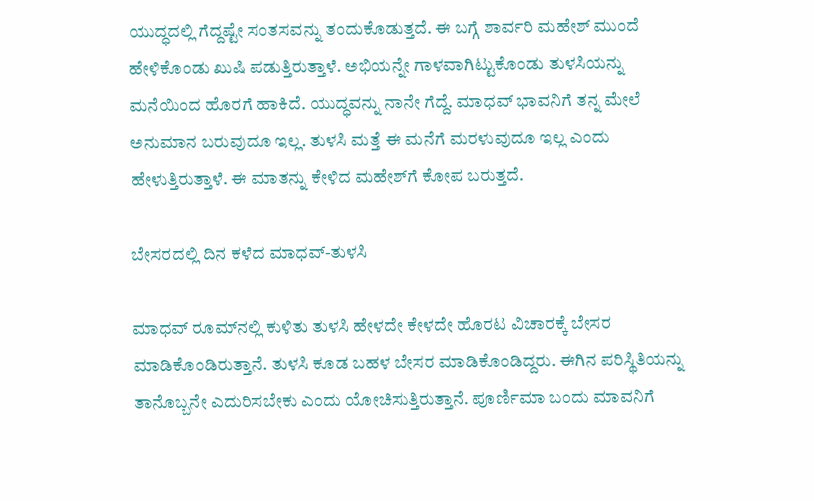ಯುದ್ಧದಲ್ಲಿ ಗೆದ್ದಷ್ಟೇ ಸಂತಸವನ್ನು ತಂದುಕೊಡುತ್ತದೆ. ಈ ಬಗ್ಗೆ ಶಾರ್ವರಿ ಮಹೇಶ್ ಮುಂದೆ ಹೇಳಿಕೊಂಡು ಖುಷಿ ಪಡುತ್ತಿರುತ್ತಾಳೆ. ಅಭಿಯನ್ನೇ ಗಾಳವಾಗಿಟ್ಟುಕೊಂಡು ತುಳಸಿಯನ್ನು ಮನೆಯಿಂದ ಹೊರಗೆ ಹಾಕಿದೆ. ಯುದ್ಧವನ್ನು ನಾನೇ ಗೆದ್ದೆ. ಮಾಧವ್ ಭಾವನಿಗೆ ತನ್ನ ಮೇಲೆ ಅನುಮಾನ ಬರುವುದೂ ಇಲ್ಲ. ತುಳಸಿ ಮತ್ತೆ ಈ ಮನೆಗೆ ಮರಳುವುದೂ ಇಲ್ಲ ಎಂದು ಹೇಳುತ್ತಿರುತ್ತಾಳೆ. ಈ ಮಾತನ್ನು ಕೇಳಿದ ಮಹೇಶ್‌ಗೆ ಕೋಪ ಬರುತ್ತದೆ.

ಬೇಸರದಲ್ಲಿ ದಿನ ಕಳೆದ ಮಾಧವ್-ತುಳಸಿ

ಮಾಧವ್ ರೂಮ್‌ನಲ್ಲಿ ಕುಳಿತು ತುಳಸಿ ಹೇಳದೇ ಕೇಳದೇ ಹೊರಟ ವಿಚಾರಕ್ಕೆ ಬೇಸರ ಮಾಡಿಕೊಂಡಿರುತ್ತಾನೆ. ತುಳಸಿ ಕೂಡ ಬಹಳ ಬೇಸರ ಮಾಡಿಕೊಂಡಿದ್ದರು. ಈಗಿನ ಪರಿಸ್ಥಿತಿಯನ್ನು ತಾನೊಬ್ಬನೇ ಎದುರಿಸಬೇಕು ಎಂದು ಯೋಚಿಸುತ್ತಿರುತ್ತಾನೆ. ಪೂರ್ಣಿಮಾ ಬಂದು ಮಾವನಿಗೆ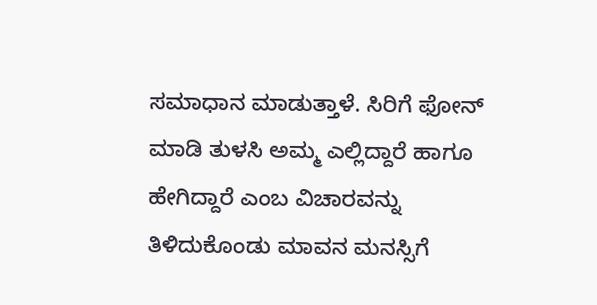ಸಮಾಧಾನ ಮಾಡುತ್ತಾಳೆ. ಸಿರಿಗೆ ಫೋನ್ ಮಾಡಿ ತುಳಸಿ ಅಮ್ಮ ಎಲ್ಲಿದ್ದಾರೆ ಹಾಗೂ ಹೇಗಿದ್ದಾರೆ ಎಂಬ ವಿಚಾರವನ್ನು ತಿಳಿದುಕೊಂಡು ಮಾವನ ಮನಸ್ಸಿಗೆ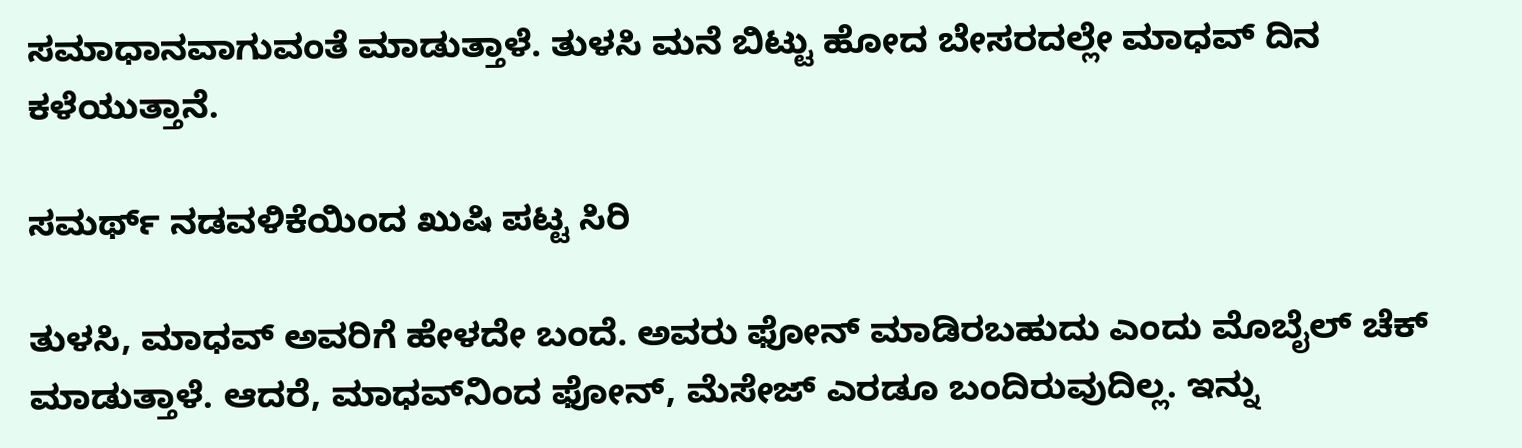ಸಮಾಧಾನವಾಗುವಂತೆ ಮಾಡುತ್ತಾಳೆ. ತುಳಸಿ ಮನೆ ಬಿಟ್ಟು ಹೋದ ಬೇಸರದಲ್ಲೇ ಮಾಧವ್ ದಿನ ಕಳೆಯುತ್ತಾನೆ.

ಸಮರ್ಥ್ ನಡವಳಿಕೆಯಿಂದ ಖುಷಿ ಪಟ್ಟ ಸಿರಿ

ತುಳಸಿ, ಮಾಧವ್ ಅವರಿಗೆ ಹೇಳದೇ ಬಂದೆ. ಅವರು ಫೋನ್ ಮಾಡಿರಬಹುದು ಎಂದು ಮೊಬೈಲ್ ಚೆಕ್ ಮಾಡುತ್ತಾಳೆ. ಆದರೆ, ಮಾಧವ್‌ನಿಂದ ಫೋನ್, ಮೆಸೇಜ್ ಎರಡೂ ಬಂದಿರುವುದಿಲ್ಲ. ಇನ್ನು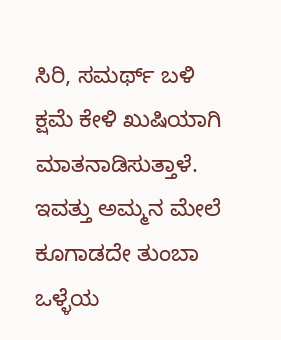ಸಿರಿ, ಸಮರ್ಥ್ ಬಳಿ ಕ್ಷಮೆ ಕೇಳಿ ಖುಷಿಯಾಗಿ ಮಾತನಾಡಿಸುತ್ತಾಳೆ. ಇವತ್ತು ಅಮ್ಮನ ಮೇಲೆ ಕೂಗಾಡದೇ ತುಂಬಾ ಒಳ್ಳೆಯ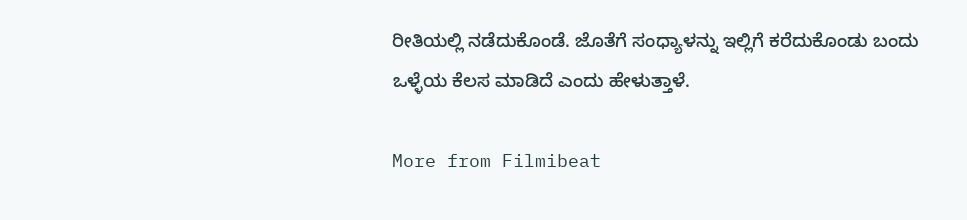ರೀತಿಯಲ್ಲಿ ನಡೆದುಕೊಂಡೆ. ಜೊತೆಗೆ ಸಂಧ್ಯಾಳನ್ನು ಇಲ್ಲಿಗೆ ಕರೆದುಕೊಂಡು ಬಂದು ಒಳ್ಳೆಯ ಕೆಲಸ ಮಾಡಿದೆ ಎಂದು ಹೇಳುತ್ತಾಳೆ.

More from Filmibeat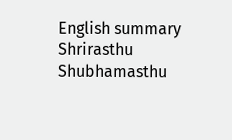English summary
Shrirasthu Shubhamasthu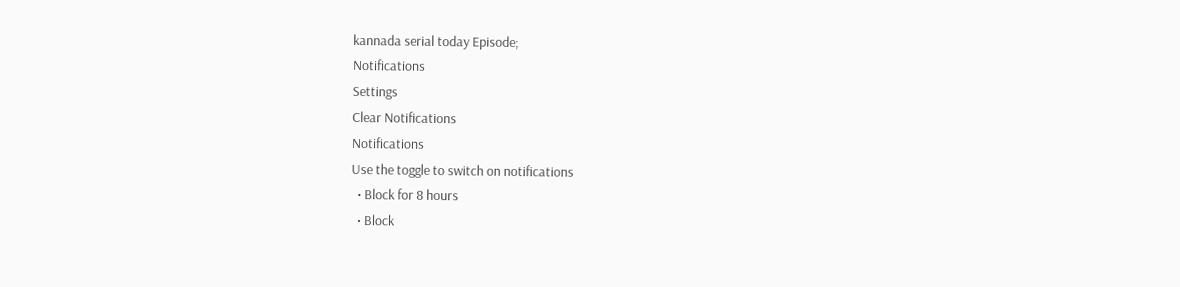kannada serial today Episode;
Notifications
Settings
Clear Notifications
Notifications
Use the toggle to switch on notifications
  • Block for 8 hours
  • Block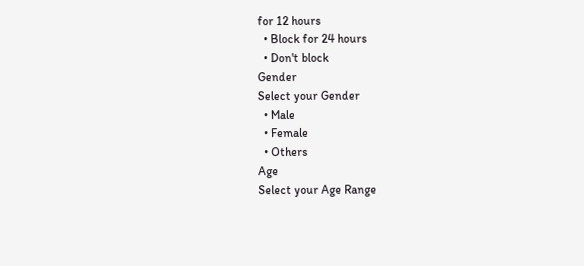for 12 hours
  • Block for 24 hours
  • Don't block
Gender
Select your Gender
  • Male
  • Female
  • Others
Age
Select your Age Range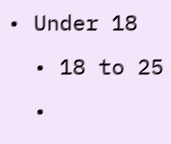• Under 18
  • 18 to 25
  •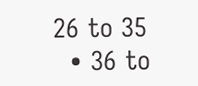26 to 35
  • 36 to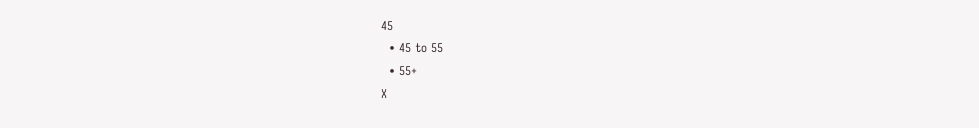45
  • 45 to 55
  • 55+
X